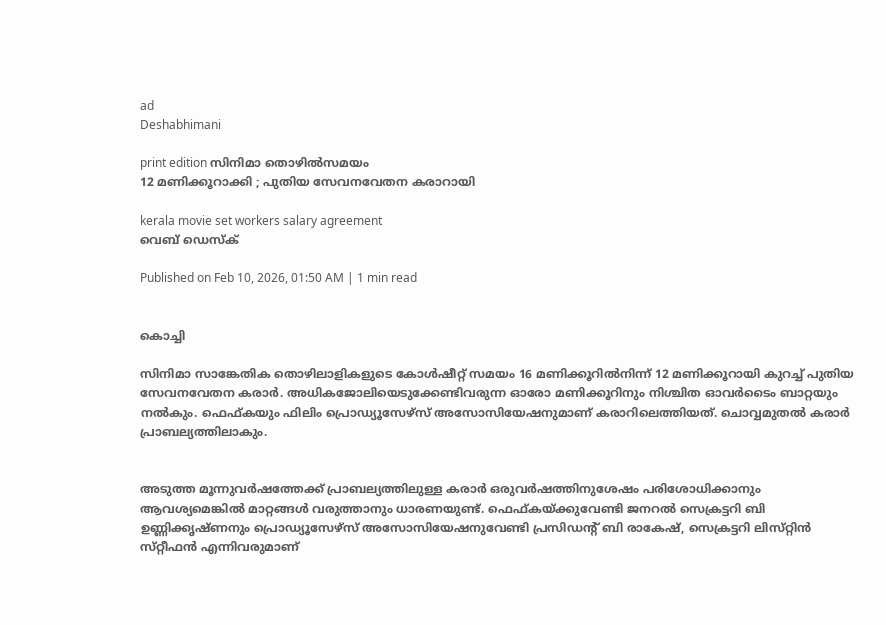ad
Deshabhimani

print edition സിനിമാ തൊഴിൽസമയം
12 മണിക്കൂറാക്കി ; പുതിയ സേവനവേതന കരാറായി

kerala movie set workers salary agreement
വെബ് ഡെസ്ക്

Published on Feb 10, 2026, 01:50 AM | 1 min read


കൊച്ചി

സിനിമാ സാങ്കേതിക തൊഴിലാളികളുടെ കോൾഷീറ്റ്‌ സമയം 16 മണിക്കൂറിൽനിന്ന്‌ 12 മണിക്കൂറായി കുറച്ച്‌ പുതിയ സേവനവേതന കരാർ. അധികജോലിയെടുക്കേണ്ടിവരുന്ന ഓരോ മണിക്കൂറിനും നിശ്ചിത ഓവർടൈം ബാറ്റയും നൽകും. ഫെഫ്കയും ഫിലിം പ്രൊഡ്യൂസേഴ്‌സ്‌ അസോസിയേഷനുമാണ്‌ കരാറിലെത്തിയത്‌. ചൊവ്വമുതൽ കരാർ പ്രാബല്യത്തിലാകും.


അടുത്ത മൂന്നുവർഷത്തേക്ക്‌ പ്രാബല്യത്തിലുള്ള കരാർ ഒരുവർഷത്തിനുശേഷം പരിശോധിക്കാനും ആവശ്യമെങ്കിൽ മാറ്റങ്ങൾ വരുത്താനും ധാരണയുണ്ട്‌. ഫെഫ്‌കയ്‌ക്കുവേണ്ടി ജനറൽ സെക്രട്ടറി ബി ഉണ്ണിക്കൃഷ്‌ണനും പ്രൊഡ്യൂസേഴ്‌സ്‌ അസോസിയേഷനുവേണ്ടി പ്രസിഡന്റ്‌ ബി രാകേഷ്‌, സെക്രട്ടറി ലിസ്‌റ്റിൻ സ്‌റ്റീഫൻ എന്നിവരുമാണ്‌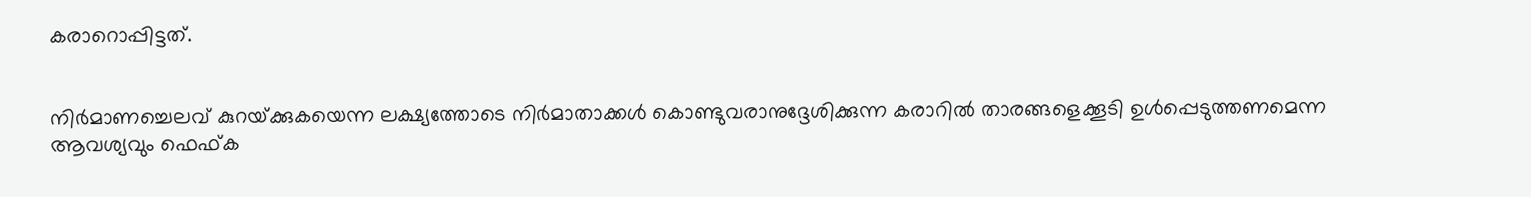കരാറൊപ്പിട്ടത്‌.


നിർമാണച്ചെലവ്‌ കുറയ്‌ക്കുകയെന്ന ലക്ഷ്യത്തോടെ നിർമാതാക്കൾ കൊണ്ടുവരാനുദ്ദേശിക്കുന്ന കരാറിൽ താരങ്ങളെക്കൂടി ഉൾപ്പെടുത്തണമെന്ന ആവശ്യവും ഫെഫ്‌ക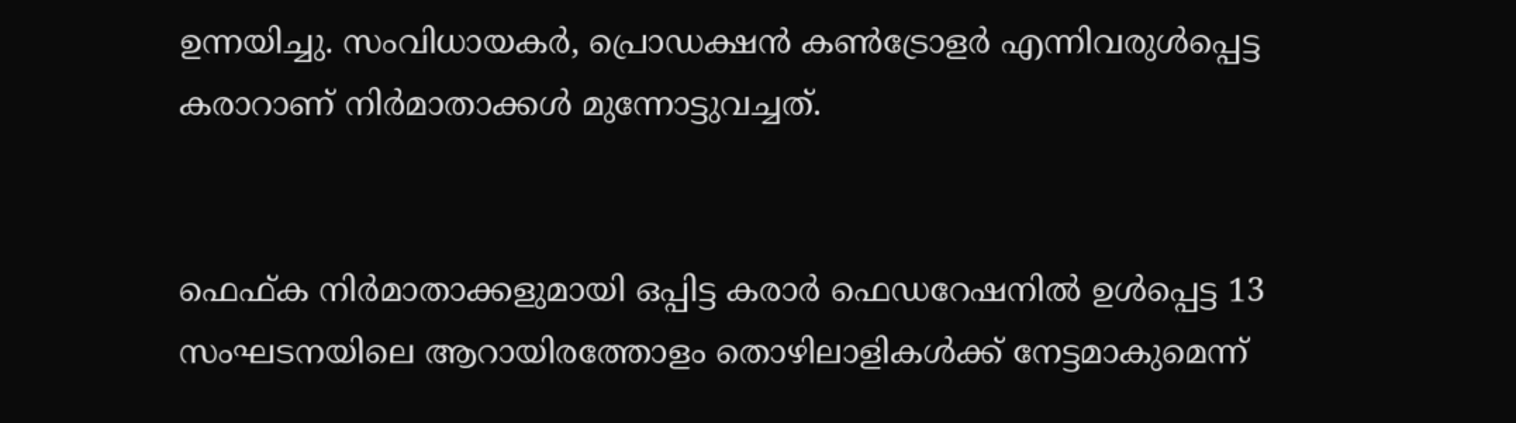ഉന്നയിച്ചു. സംവിധായകർ, പ്രൊഡക്ഷൻ കൺട്രോളർ എന്നിവരുൾപ്പെട്ട കരാറാണ്‌ നിർമാതാക്കൾ മുന്നോട്ടുവച്ചത്‌.


ഫെഫ്‌ക നിർമാതാക്കളുമായി ഒപ്പിട്ട കരാർ ഫെഡറേഷനിൽ ഉൾപ്പെട്ട 13 സംഘടനയിലെ ആറായിരത്തോളം തൊഴിലാളികൾക്ക്‌ നേട്ടമാകുമെന്ന്‌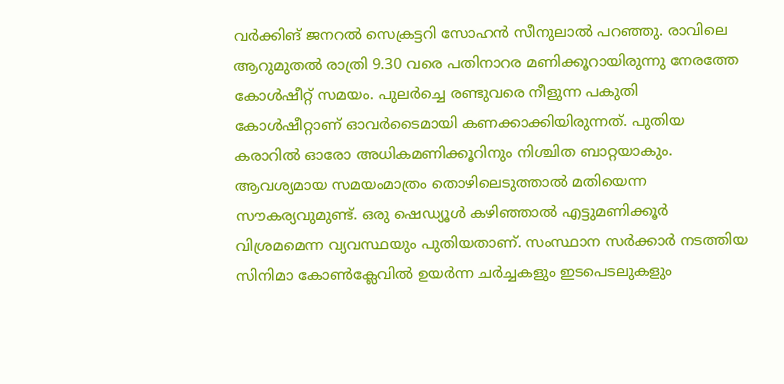വർക്കിങ് ജനറൽ സെക്രട്ടറി സോഹൻ സീനുലാൽ പറഞ്ഞു. രാവിലെ ആറുമുതൽ രാത്രി 9.30 വരെ പതിനാറര മണിക്കൂറായിരുന്നു നേരത്തേ കോൾഷീറ്റ്‌ സമയം. പുലർച്ചെ രണ്ടുവരെ നീളുന്ന പകുതി കോൾഷീറ്റാണ്‌ ഓവർടൈമായി കണക്കാക്കിയിരുന്നത്‌. പുതിയ കരാറിൽ ഓരോ അധികമണിക്കൂറിനും നിശ്ചിത ബാറ്റയാകും. ആവശ്യമായ സമയംമാത്രം തൊഴിലെടുത്താൽ മതിയെന്ന സ‍ൗകര്യവുമുണ്ട്‌. ഒരു ഷെഡ്യൂൾ കഴിഞ്ഞാൽ എട്ടുമണിക്കൂർ വിശ്രമമെന്ന വ്യവസ്ഥയും പുതിയതാണ്‌. സംസ്ഥാന സർക്കാർ നടത്തിയ സിനിമാ കോൺക്ലേവിൽ ഉയർന്ന ചർച്ചകളും ഇടപെടലുകളും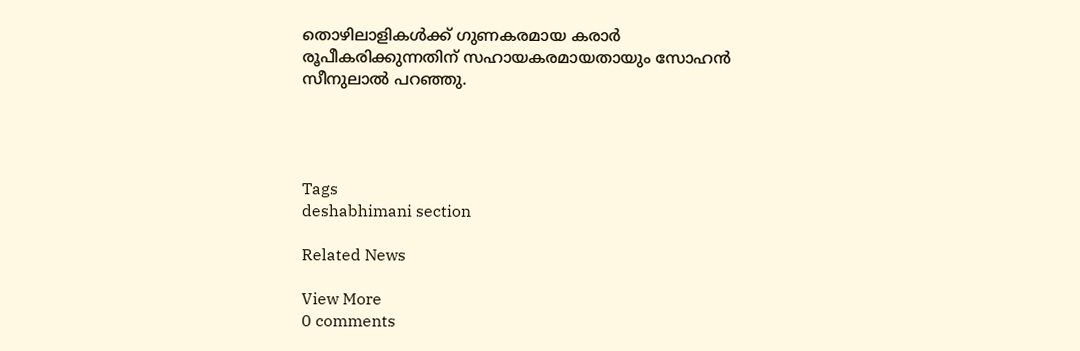തൊഴിലാളികൾക്ക്‌ ഗുണകരമായ കരാർ രൂപീകരിക്കുന്നതിന്‌ സഹായകരമായതായും സോഹൻ സീനുലാൽ പറഞ്ഞു.




Tags
deshabhimani section

Related News

View More
0 comments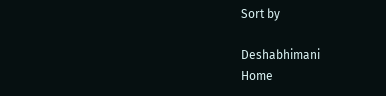Sort by

Deshabhimani
Home